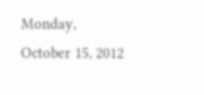Monday, October 15, 2012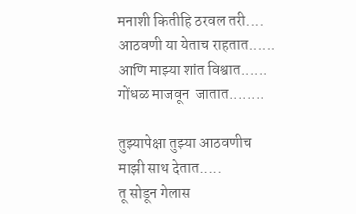मनाशी कितीहि ठरवल तरी....
आठवणी या येताच राहतात......
आणि माझ्या शांत विश्वात......
गोंधळ माजवून  जातात........

तुझ्यापेक्षा तुझ्या आठवणीच
माझी साथ देतात.....
तू सोडून गेलास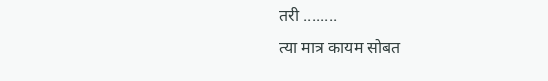तरी ........
त्या मात्र कायम सोबत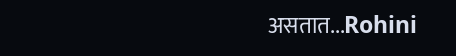असतात...Rohini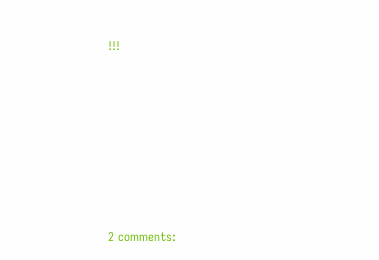!!!









2 comments: